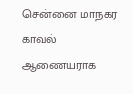சென்னை மாநகர காவல் ஆணையராக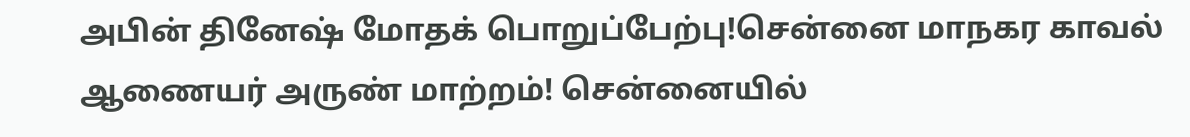அபின் தினேஷ் மோதக் பொறுப்பேற்பு!சென்னை மாநகர காவல் ஆணையர் அருண் மாற்றம்! சென்னையில்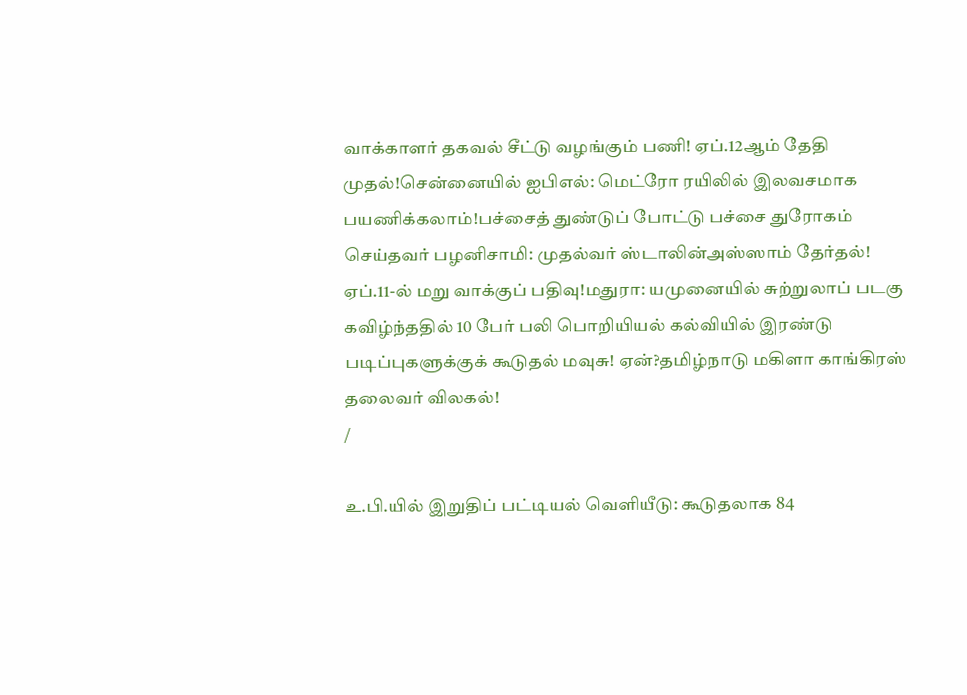வாக்காளர் தகவல் சீட்டு வழங்கும் பணி! ஏப்.12ஆம் தேதி முதல்!சென்னையில் ஐபிஎல்: மெட்ரோ ரயிலில் இலவசமாக பயணிக்கலாம்!பச்சைத் துண்டுப் போட்டு பச்சை துரோகம் செய்தவர் பழனிசாமி: முதல்வர் ஸ்டாலின்அஸ்ஸாம் தேர்தல்! ஏப்.11-ல் மறு வாக்குப் பதிவு!மதுரா: யமுனையில் சுற்றுலாப் படகு கவிழ்ந்ததில் 10 பேர் பலி பொறியியல் கல்வியில் இரண்டு படிப்புகளுக்குக் கூடுதல் மவுசு! ஏன்?தமிழ்நாடு மகிளா காங்கிரஸ் தலைவர் விலகல்!
/

உ.பி.யில் இறுதிப் பட்டியல் வெளியீடு: கூடுதலாக 84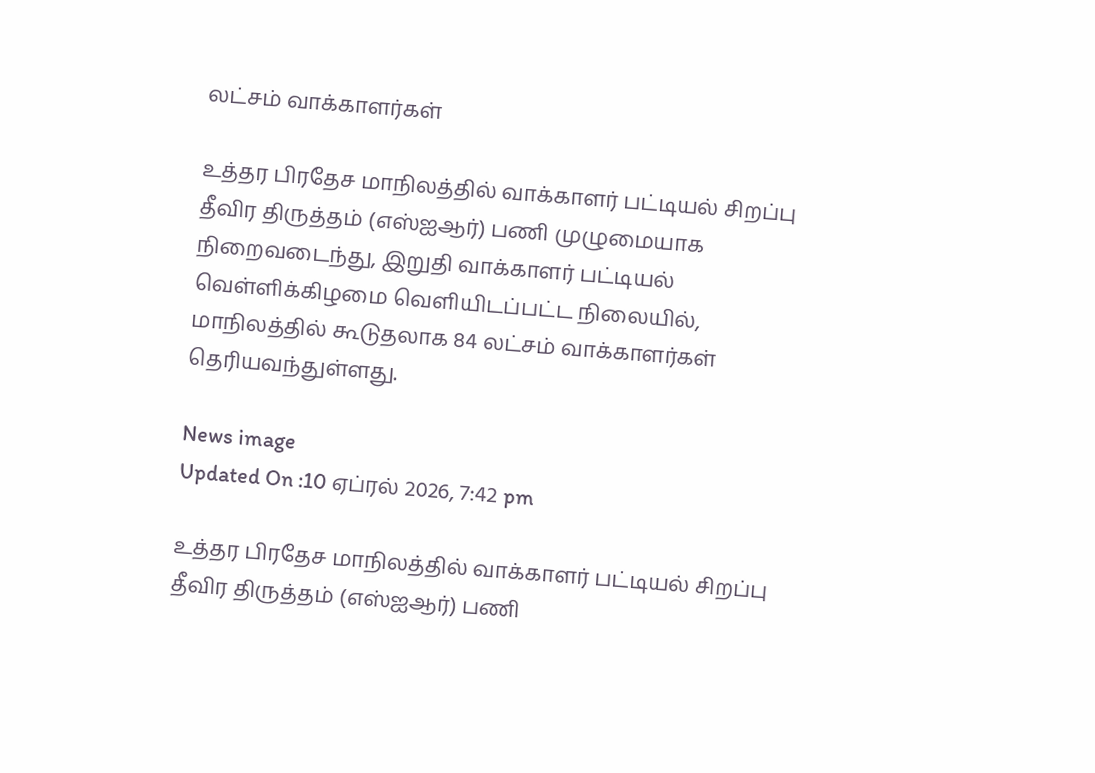லட்சம் வாக்காளர்கள்

உத்தர பிரதேச மாநிலத்தில் வாக்காளர் பட்டியல் சிறப்பு தீவிர திருத்தம் (எஸ்ஐஆர்) பணி முழுமையாக நிறைவடைந்து, இறுதி வாக்காளர் பட்டியல் வெள்ளிக்கிழமை வெளியிடப்பட்ட நிலையில், மாநிலத்தில் கூடுதலாக 84 லட்சம் வாக்காளர்கள் தெரியவந்துள்ளது.

News image
Updated On :10 ஏப்ரல் 2026, 7:42 pm

உத்தர பிரதேச மாநிலத்தில் வாக்காளர் பட்டியல் சிறப்பு தீவிர திருத்தம் (எஸ்ஐஆர்) பணி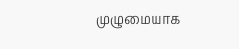முழுமையாக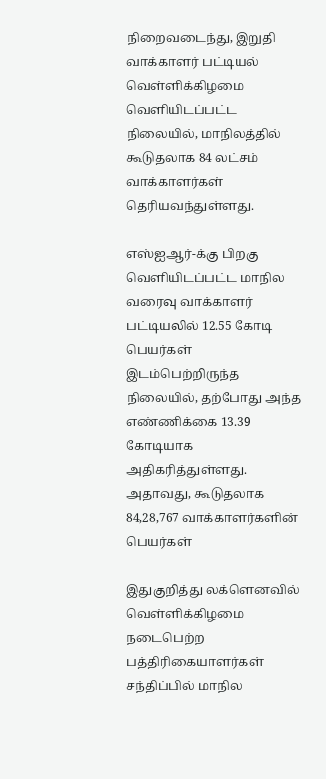நிறைவடைந்து, இறுதி வாக்காளர் பட்டியல் வெள்ளிக்கிழமை வெளியிடப்பட்ட நிலையில், மாநிலத்தில் கூடுதலாக 84 லட்சம் வாக்காளர்கள் தெரியவந்துள்ளது.

எஸ்ஐஆர்-க்கு பிறகு வெளியிடப்பட்ட மாநில வரைவு வாக்காளர் பட்டியலில் 12.55 கோடி பெயர்கள் இடம்பெற்றிருந்த நிலையில், தற்போது அந்த எண்ணிக்கை 13.39 கோடியாக அதிகரித்துள்ளது. அதாவது, கூடுதலாக 84,28,767 வாக்காளர்களின் பெயர்கள்

இதுகுறித்து லக்ளெனவில் வெள்ளிக்கிழமை நடைபெற்ற பத்திரிகையாளர்கள் சந்திப்பில் மாநில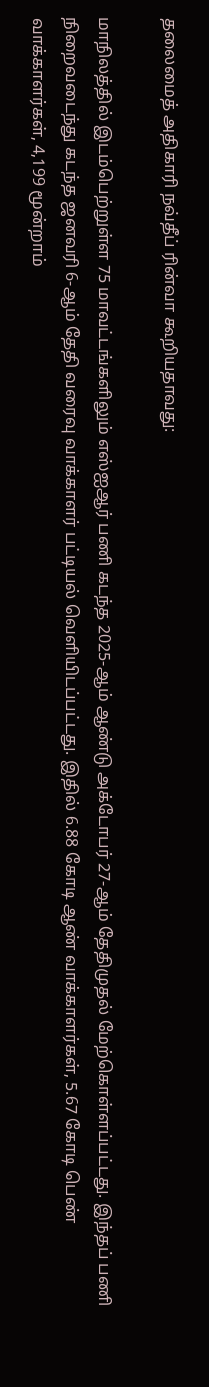தலைமைத் அதிகாரி நவ்தீப் ரின்வா கூறியதாவது:

மாநிலத்தில் இடம்பெற்றுள்ள 75 மாவட்டங்களிலும் எஸ்ஐஆர் பணி கடந்த 2025-ஆம் ஆண்டு அக்டோபர் 27-ஆம் தேதிமுதல் மேற்கொள்ளப்பட்டது. இந்தப் பணி நிறைவடைந்து கடந்த ஜனவரி 6-ஆம் தேதி வரைவு வாக்காளர் பட்டியல் வெளியிடப்பட்டது. இதில் 6.88 கோடி ஆண் வாக்காளர்கள், 5.67 கோடி பெண் வாக்காளர்கள், 4,199 மூன்றாம்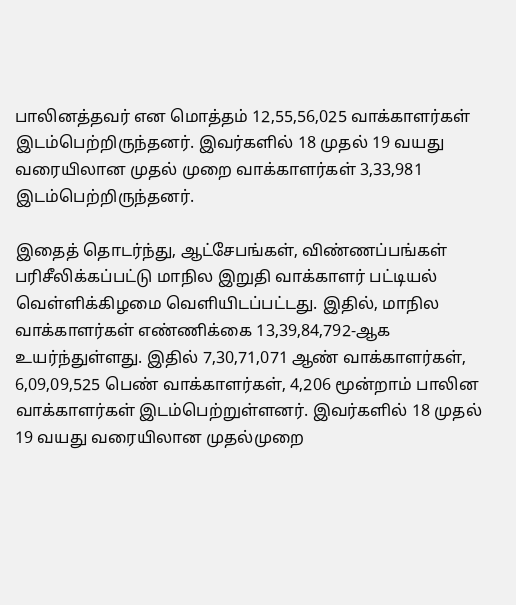பாலினத்தவர் என மொத்தம் 12,55,56,025 வாக்காளர்கள் இடம்பெற்றிருந்தனர். இவர்களில் 18 முதல் 19 வயது வரையிலான முதல் முறை வாக்காளர்கள் 3,33,981 இடம்பெற்றிருந்தனர்.

இதைத் தொடர்ந்து, ஆட்சேபங்கள், விண்ணப்பங்கள் பரிசீலிக்கப்பட்டு மாநில இறுதி வாக்காளர் பட்டியல் வெள்ளிக்கிழமை வெளியிடப்பட்டது. இதில், மாநில வாக்காளர்கள் எண்ணிக்கை 13,39,84,792-ஆக உயர்ந்துள்ளது. இதில் 7,30,71,071 ஆண் வாக்காளர்கள், 6,09,09,525 பெண் வாக்காளர்கள், 4,206 மூன்றாம் பாலின வாக்காளர்கள் இடம்பெற்றுள்ளனர். இவர்களில் 18 முதல் 19 வயது வரையிலான முதல்முறை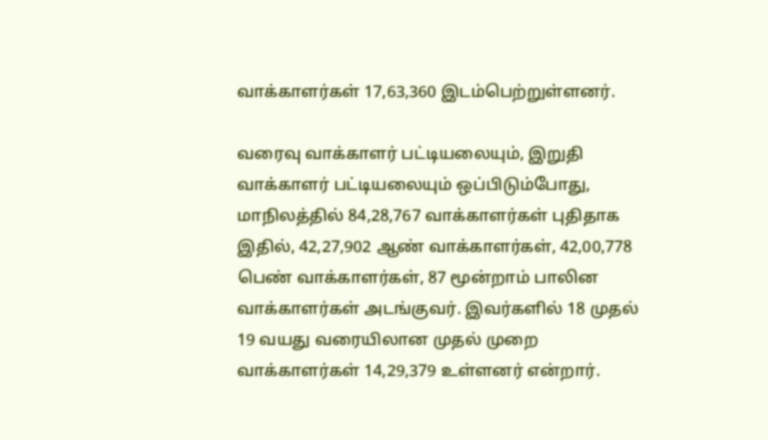வாக்காளர்கள் 17,63,360 இடம்பெற்றுள்ளனர்.

வரைவு வாக்காளர் பட்டியலையும், இறுதி வாக்காளர் பட்டியலையும் ஒப்பிடும்போது, மாநிலத்தில் 84,28,767 வாக்காளர்கள் புதிதாக இதில், 42,27,902 ஆண் வாக்காளர்கள், 42,00,778 பெண் வாக்காளர்கள், 87 மூன்றாம் பாலின வாக்காளர்கள் அடங்குவர். இவர்களில் 18 முதல் 19 வயது வரையிலான முதல் முறை வாக்காளர்கள் 14,29,379 உள்ளனர் என்றார்.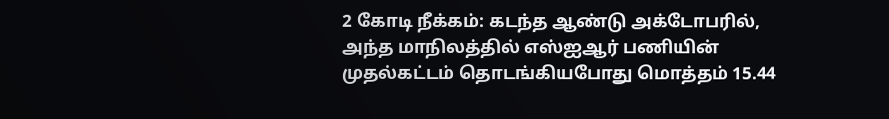2 கோடி நீக்கம்: கடந்த ஆண்டு அக்டோபரில், அந்த மாநிலத்தில் எஸ்ஐஆர் பணியின் முதல்கட்டம் தொடங்கியபோது மொத்தம் 15.44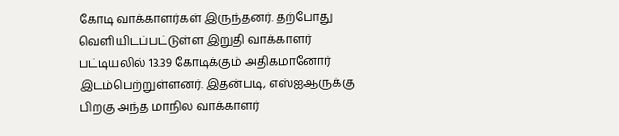கோடி வாக்காளர்கள் இருந்தனர். தற்போது வெளியிடப்பட்டுள்ள இறுதி வாக்காளர் பட்டியலில் 13.39 கோடிக்கும் அதிகமானோர் இடம்பெற்றுள்ளனர். இதன்படி, எஸ்ஐஆருக்கு பிறகு அந்த மாநில வாக்காளர்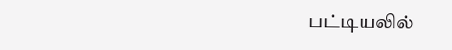பட்டியலில்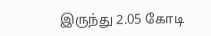இருந்து 2.05 கோடி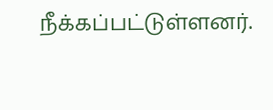நீக்கப்பட்டுள்ளனர்.